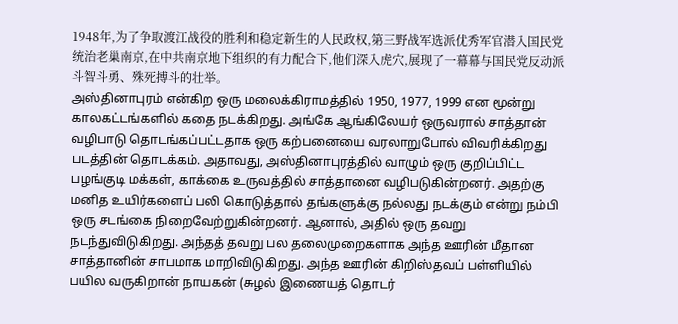1948年,为了争取渡江战役的胜利和稳定新生的人民政权,第三野战军选派优秀军官潜入国民党统治老巢南京,在中共南京地下组织的有力配合下,他们深入虎穴,展现了一幕幕与国民党反动派斗智斗勇、殊死搏斗的壮举。
அஸ்தினாபுரம் என்கிற ஒரு மலைக்கிராமத்தில் 1950, 1977, 1999 என மூன்று காலகட்டங்களில் கதை நடக்கிறது. அங்கே ஆங்கிலேயர் ஒருவரால் சாத்தான் வழிபாடு தொடங்கப்பட்டதாக ஒரு கற்பனையை வரலாறுபோல் விவரிக்கிறது படத்தின் தொடக்கம். அதாவது, அஸ்தினாபுரத்தில் வாழும் ஒரு குறிப்பிட்ட பழங்குடி மக்கள், காக்கை உருவத்தில் சாத்தானை வழிபடுகின்றனர். அதற்கு மனித உயிர்களைப் பலி கொடுத்தால் தங்களுக்கு நல்லது நடக்கும் என்று நம்பி ஒரு சடங்கை நிறைவேற்றுகின்றனர். ஆனால், அதில் ஒரு தவறு நடந்துவிடுகிறது. அந்தத் தவறு பல தலைமுறைகளாக அந்த ஊரின் மீதான சாத்தானின் சாபமாக மாறிவிடுகிறது. அந்த ஊரின் கிறிஸ்தவப் பள்ளியில் பயில வருகிறான் நாயகன் (சுழல் இணையத் தொடர்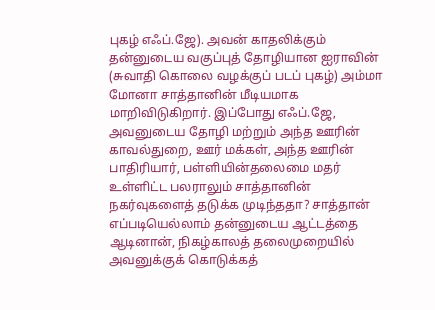புகழ் எஃப்.ஜே). அவன் காதலிக்கும் தன்னுடைய வகுப்புத் தோழியான ஐராவின் (சுவாதி கொலை வழக்குப் படப் புகழ்) அம்மா மோனா சாத்தானின் மீடியமாக மாறிவிடுகிறார். இப்போது எஃப்.ஜே, அவனுடைய தோழி மற்றும் அந்த ஊரின் காவல்துறை, ஊர் மக்கள், அந்த ஊரின் பாதிரியார், பள்ளியின்தலைமை மதர் உள்ளிட்ட பலராலும் சாத்தானின் நகர்வுகளைத் தடுக்க முடிந்ததா? சாத்தான் எப்படியெல்லாம் தன்னுடைய ஆட்டத்தை ஆடினான், நிகழ்காலத் தலைமுறையில் அவனுக்குக் கொடுக்கத்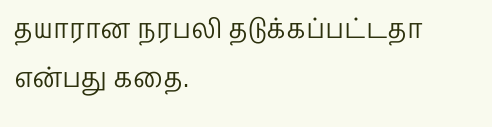தயாரான நரபலி தடுக்கப்பட்டதா என்பது கதை.